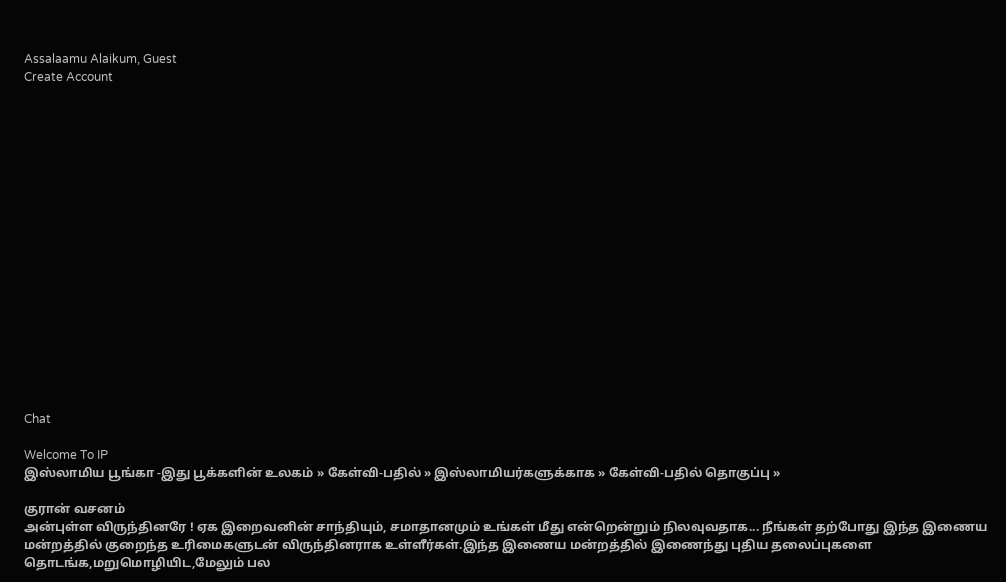Assalaamu Alaikum, Guest
Create Account


















Chat

Welcome To IP
இஸ்லாமிய பூங்கா -இது பூக்களின் உலகம் » கேள்வி-பதில் » இஸ்லாமியர்களுக்காக » கேள்வி-பதில் தொகுப்பு »

குரான் வசனம்
அன்புள்ள விருந்தினரே ! ஏக இறைவனின் சாந்தியும், சமாதானமும் உங்கள் மீது என்றென்றும் நிலவுவதாக... நீங்கள் தற்போது இந்த இணைய மன்றத்தில் குறைந்த உரிமைகளுடன் விருந்தினராக உள்ளீர்கள்.இந்த இணைய மன்றத்தில் இணைந்து புதிய தலைப்புகளை தொடங்க,மறுமொழியிட,மேலும் பல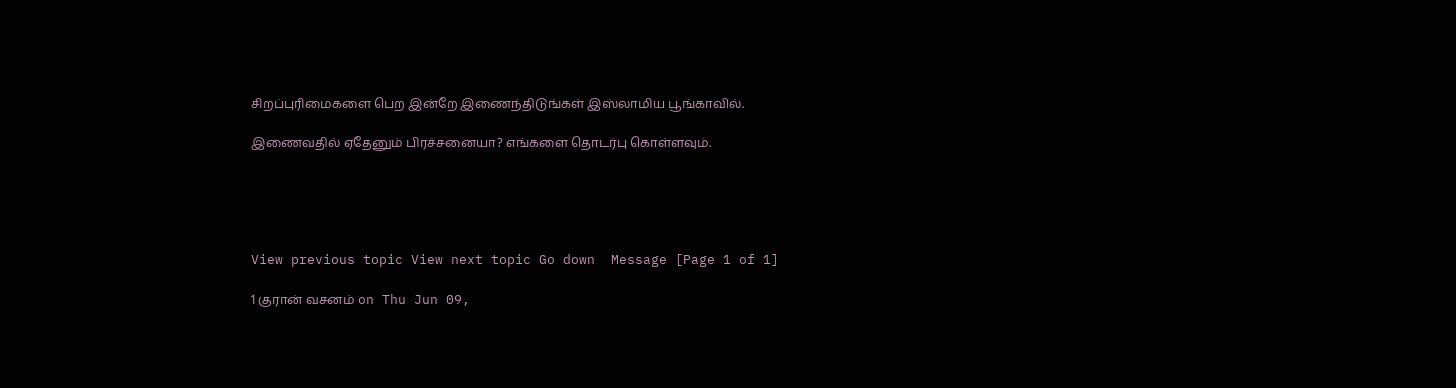சிறப்புரிமைகளை பெற இன்றே இணைந்திடுங்கள் இஸ்லாமிய பூங்காவில்.

இணைவதில் ஏதேனும் பிரச்சனையா? எங்களை தொடர்பு கொள்ளவும்.





View previous topic View next topic Go down  Message [Page 1 of 1]

1 குரான் வசனம் on Thu Jun 09,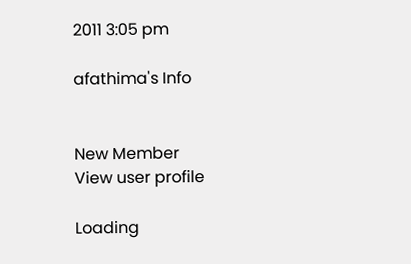2011 3:05 pm

afathima's Info


New Member
View user profile

Loading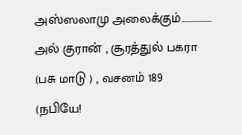அஸ்ஸலாமு அலைக்கும்...............
அல் குரான் , சூரத்துல் பகரா (பசு மாடு ) , வசனம் 189
(நபியே!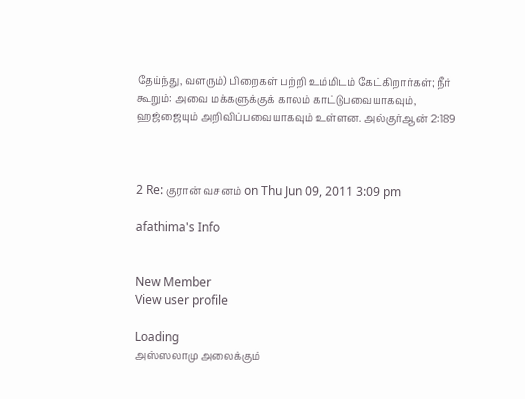தேய்ந்து, வளரும்) பிறைகள் பற்றி உம்மிடம் கேட்கிறார்கள்; நீர் கூறும்: அவை மக்களுக்குக் காலம் காட்டுபவையாகவும், ஹஜ்ஜையும் அறிவிப்பவையாகவும் உள்ளன. அல்குர்ஆன் 2:189



2 Re: குரான் வசனம் on Thu Jun 09, 2011 3:09 pm

afathima's Info


New Member
View user profile

Loading
அஸ்ஸலாமு அலைக்கும்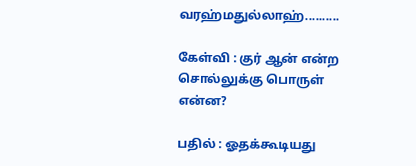வரஹ்மதுல்லாஹ்..........

கேள்வி : குர் ஆன் என்ற சொல்லுக்கு பொருள் என்ன?

பதில் : ஓதக்கூடியது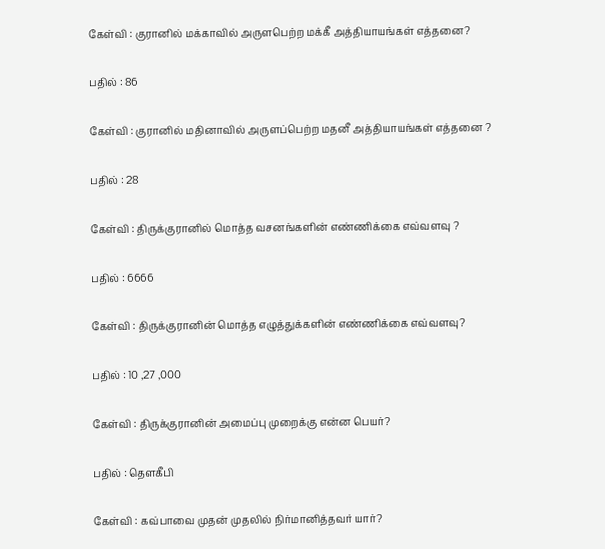கேள்வி : குரானில் மக்காவில் அருளபெற்ற மக்கீ அத்தியாயங்கள் எத்தனை?

பதில் : 86

கேள்வி : குரானில் மதினாவில் அருளப்பெற்ற மதனீ அத்தியாயங்கள் எத்தனை ?

பதில் : 28

கேள்வி : திருக்குரானில் மொத்த வசனங்களின் எண்ணிக்கை எவ்வளவு ?

பதில் : 6666

கேள்வி : திருக்குரானின் மொத்த எழுத்துக்களின் எண்ணிக்கை எவ்வளவு?

பதில் : 10 ,27 ,000

கேள்வி : திருக்குரானின் அமைப்பு முறைக்கு என்ன பெயர்?

பதில் : தௌகீபி

கேள்வி : கவ்பாவை முதன் முதலில் நிர்மானித்தவர் யார்?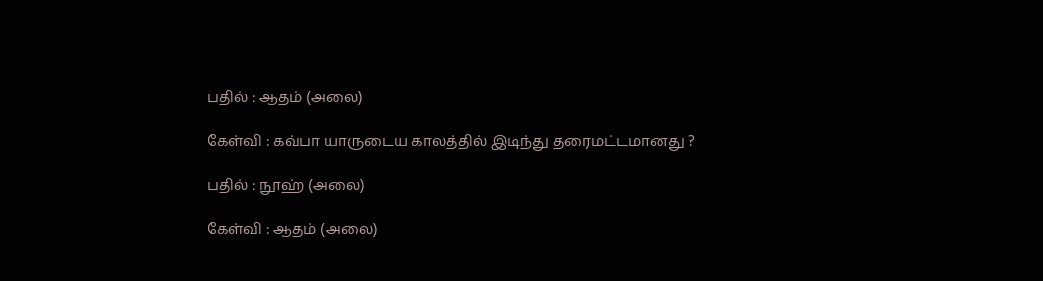பதில் : ஆதம் (அலை)

கேள்வி : கவ்பா யாருடைய காலத்தில் இடிந்து தரைமட்டமானது ?

பதில் : நூஹ் (அலை)

கேள்வி : ஆதம் (அலை)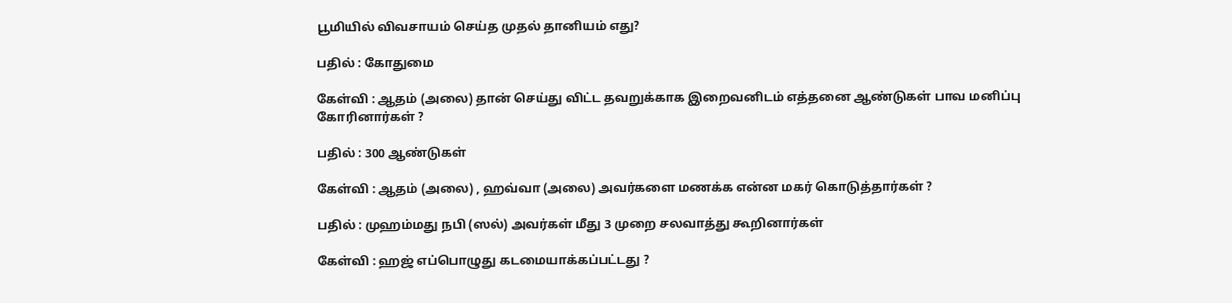பூமியில் விவசாயம் செய்த முதல் தானியம் எது?

பதில் : கோதுமை

கேள்வி : ஆதம் (அலை) தான் செய்து விட்ட தவறுக்காக இறைவனிடம் எத்தனை ஆண்டுகள் பாவ மனிப்பு கோரினார்கள் ?

பதில் : 300 ஆண்டுகள்

கேள்வி : ஆதம் (அலை) , ஹவ்வா (அலை) அவர்களை மணக்க என்ன மகர் கொடுத்தார்கள் ?

பதில் : முஹம்மது நபி (ஸல்) அவர்கள் மீது 3 முறை சலவாத்து கூறினார்கள்

கேள்வி : ஹஜ் எப்பொழுது கடமையாக்கப்பட்டது ?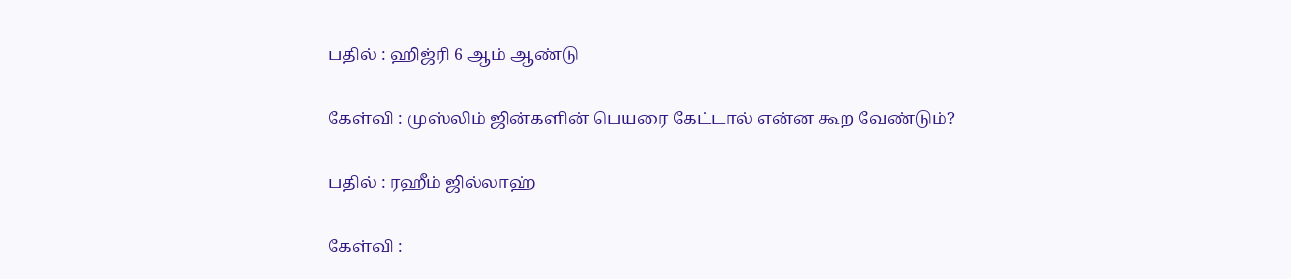பதில் : ஹிஜ்ரி 6 ஆம் ஆண்டு

கேள்வி : முஸ்லிம் ஜின்களின் பெயரை கேட்டால் என்ன கூற வேண்டும்?

பதில் : ரஹீம் ஜில்லாஹ்

கேள்வி :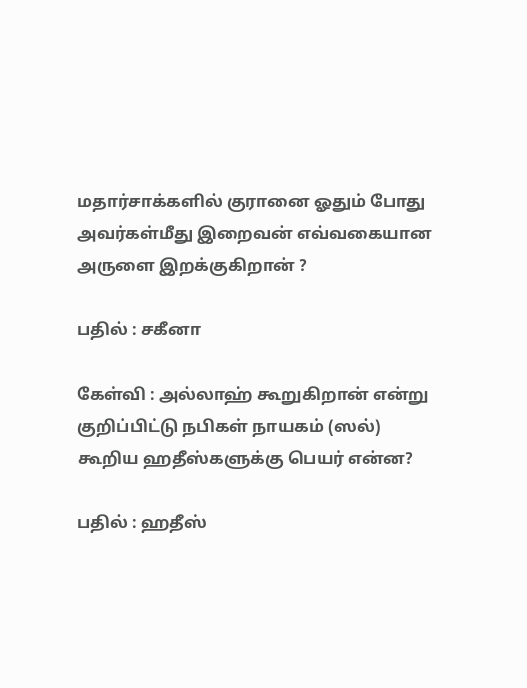மதார்சாக்களில் குரானை ஓதும் போது அவர்கள்மீது இறைவன் எவ்வகையான அருளை இறக்குகிறான் ?

பதில் : சகீனா

கேள்வி : அல்லாஹ் கூறுகிறான் என்று குறிப்பிட்டு நபிகள் நாயகம் (ஸல்) கூறிய ஹதீஸ்களுக்கு பெயர் என்ன?

பதில் : ஹதீஸ்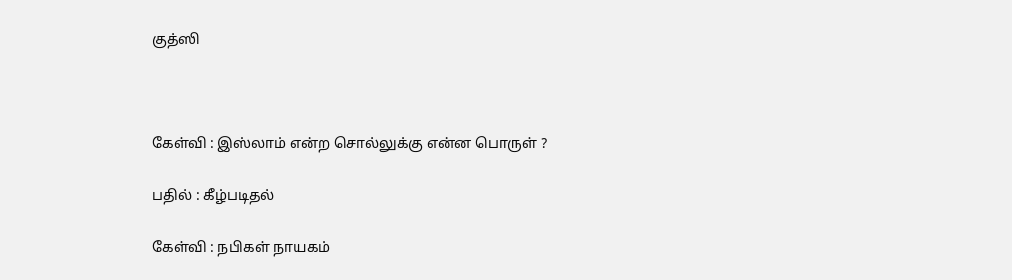குத்ஸி



கேள்வி : இஸ்லாம் என்ற சொல்லுக்கு என்ன பொருள் ?

பதில் : கீழ்படிதல்

கேள்வி : நபிகள் நாயகம்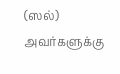(ஸல்) அவர்களுக்கு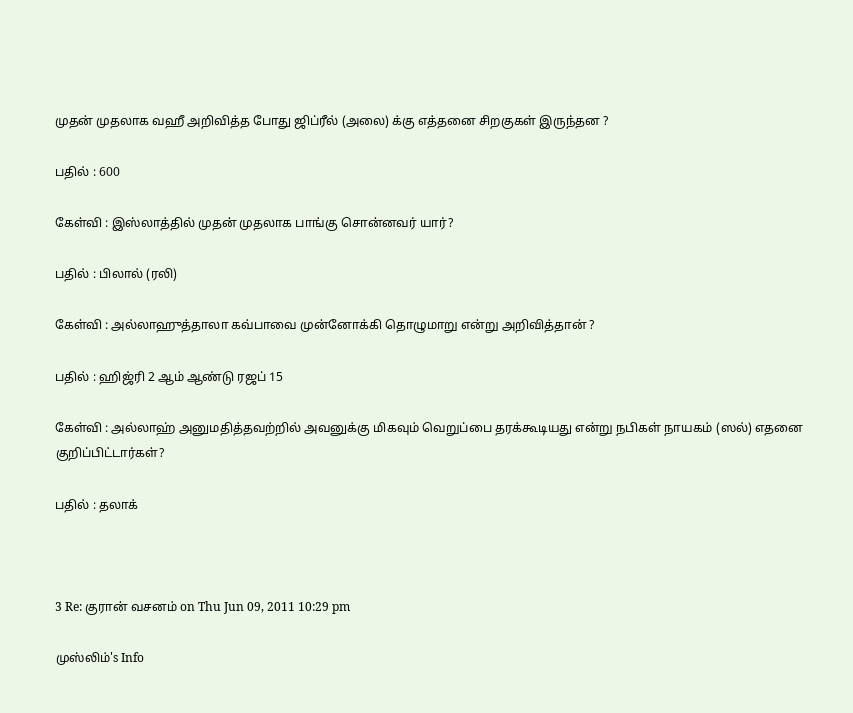முதன் முதலாக வஹீ அறிவித்த போது ஜிப்ரீல் (அலை) க்கு எத்தனை சிறகுகள் இருந்தன ?

பதில் : 600

கேள்வி : இஸ்லாத்தில் முதன் முதலாக பாங்கு சொன்னவர் யார்?

பதில் : பிலால் (ரலி)

கேள்வி : அல்லாஹுத்தாலா கவ்பாவை முன்னோக்கி தொழுமாறு என்று அறிவித்தான் ?

பதில் : ஹிஜ்ரி 2 ஆம் ஆண்டு ரஜப் 15

கேள்வி : அல்லாஹ் அனுமதித்தவற்றில் அவனுக்கு மிகவும் வெறுப்பை தரக்கூடியது என்று நபிகள் நாயகம் (ஸல்) எதனை குறிப்பிட்டார்கள்?

பதில் : தலாக்



3 Re: குரான் வசனம் on Thu Jun 09, 2011 10:29 pm

முஸ்லிம்'s Info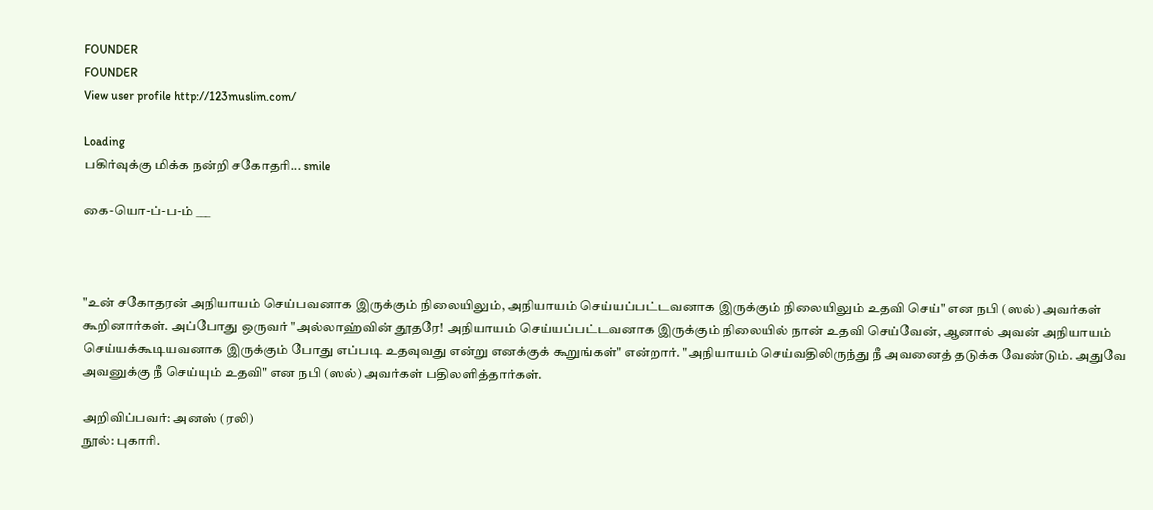FOUNDER
FOUNDER
View user profile http://123muslim.com/

Loading
பகிர்வுக்கு மிக்க நன்றி சகோதரி... smile

கை-யொ-ப்-ப-ம் ___



"உன் சகோதரன் அநியாயம் செய்பவனாக இருக்கும் நிலையிலும், அநியாயம் செய்யப்பட்டவனாக இருக்கும் நிலையிலும் உதவி செய்" என நபி (ஸல்) அவர்கள் கூறினார்கள். அப்போது ஒருவர் "அல்லாஹ்வின் தூதரே! அநியாயம் செய்யப்பட்டவனாக இருக்கும் நிலையில் நான் உதவி செய்வேன், ஆனால் அவன் அநியாயம் செய்யக்கூடியவனாக இருக்கும் போது எப்படி உதவுவது என்று எனக்குக் கூறுங்கள்" என்றார். "அநியாயம் செய்வதிலிருந்து நீ அவனைத் தடுக்க வேண்டும். அதுவே அவனுக்கு நீ செய்யும் உதவி" என நபி (ஸல்) அவர்கள் பதிலளித்தார்கள்.

அறிவிப்பவர்: அனஸ் (ரலி)
நூல்: புகாரி.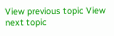View previous topic View next topic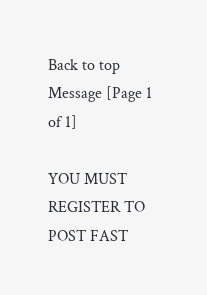Back to top  Message [Page 1 of 1]

YOU MUST REGISTER TO POST FAST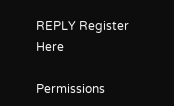REPLY Register Here

Permissions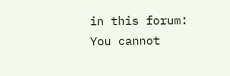in this forum:
You cannot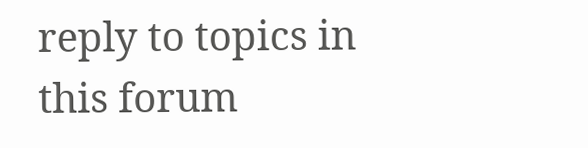reply to topics in this forum